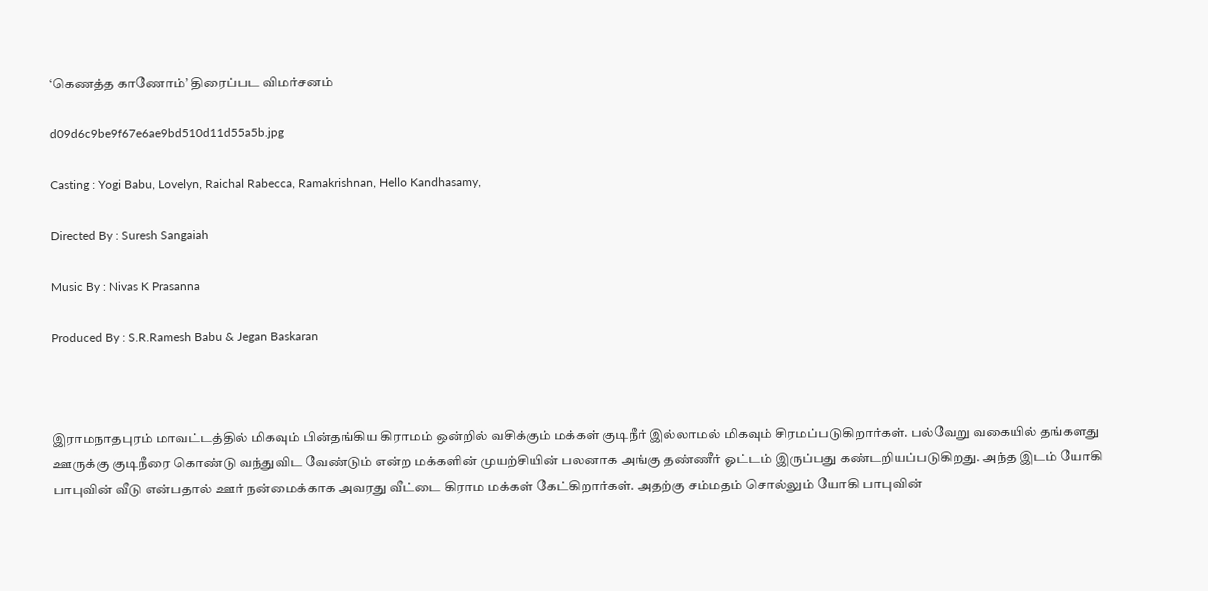‘கெணத்த காணோம்’ திரைப்பட விமர்சனம்

d09d6c9be9f67e6ae9bd510d11d55a5b.jpg

Casting : Yogi Babu, Lovelyn, Raichal Rabecca, Ramakrishnan, Hello Kandhasamy,

Directed By : Suresh Sangaiah

Music By : Nivas K Prasanna

Produced By : S.R.Ramesh Babu & Jegan Baskaran



இராமநாதபுரம் மாவட்டத்தில் மிகவும் பின்தங்கிய கிராமம் ஒன்றில் வசிக்கும் மக்கள் குடிநீர் இல்லாமல் மிகவும் சிரமப்படுகிறார்கள். பல்வேறு வகையில் தங்களது ஊருக்கு குடிநீரை கொண்டு வந்துவிட வேண்டும் என்ற மக்களின் முயற்சியின் பலனாக அங்கு தண்ணீர் ஓட்டம் இருப்பது கண்டறியப்படுகிறது. அந்த இடம் யோகி பாபுவின் வீடு என்பதால் ஊர் நன்மைக்காக அவரது வீட்டை கிராம மக்கள் கேட்கிறார்கள். அதற்கு சம்மதம் சொல்லும் யோகி பாபுவின்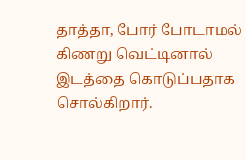தாத்தா, போர் போடாமல் கிணறு வெட்டினால் இடத்தை கொடுப்பதாக சொல்கிறார்.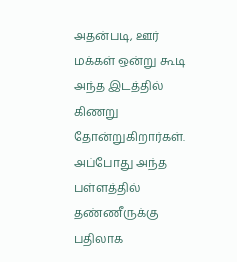அதன்படி, ஊர் மக்கள் ஒன்று கூடி அந்த இடத்தில் கிணறு தோன்றுகிறார்கள். அப்போது அந்த பள்ளத்தில் தண்ணீருக்கு பதிலாக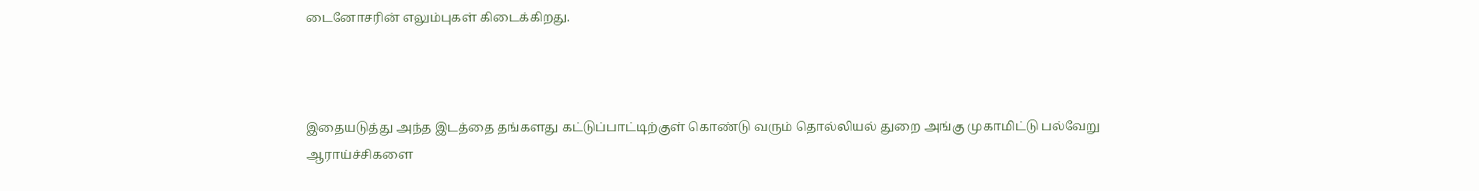டைனோசரின் எலும்புகள் கிடைக்கிறது.



இதையடுத்து அந்த இடத்தை தங்களது கட்டுப்பாட்டிற்குள் கொண்டு வரும் தொல்லியல் துறை அங்கு முகாமிட்டு பல்வேறு ஆராய்ச்சிகளை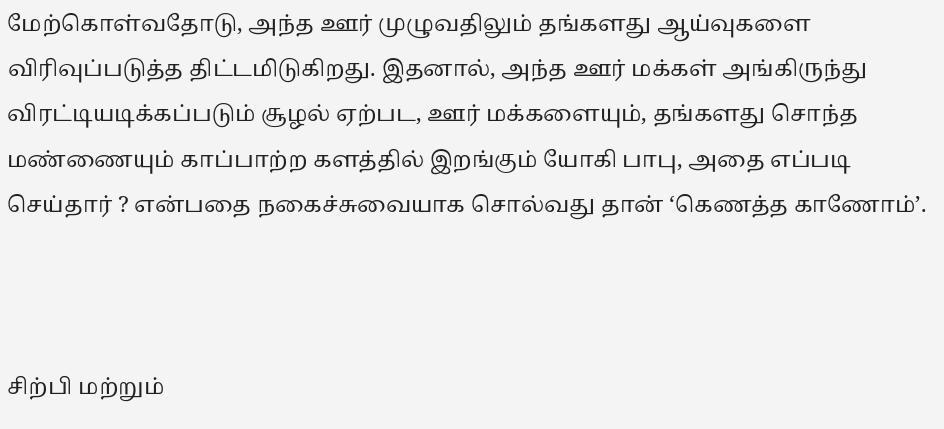மேற்கொள்வதோடு, அந்த ஊர் முழுவதிலும் தங்களது ஆய்வுகளை விரிவுப்படுத்த திட்டமிடுகிறது. இதனால், அந்த ஊர் மக்கள் அங்கிருந்து விரட்டியடிக்கப்படும் சூழல் ஏற்பட, ஊர் மக்களையும், தங்களது சொந்த மண்ணையும் காப்பாற்ற களத்தில் இறங்கும் யோகி பாபு, அதை எப்படி செய்தார் ? என்பதை நகைச்சுவையாக சொல்வது தான் ‘கெணத்த காணோம்’.



சிற்பி மற்றும்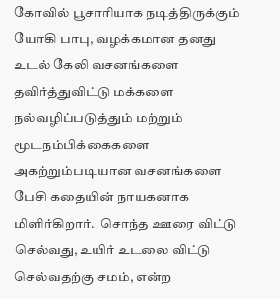கோவில் பூசாரியாக நடித்திருக்கும் யோகி பாபு, வழக்கமான தனது உடல் கேலி வசனங்களை தவிர்த்துவிட்டு மக்களை நல்வழிப்படுத்தும் மற்றும் மூடநம்பிக்கைகளை அகற்றும்படியான வசனங்களை பேசி கதையின் நாயகனாக மிளிர்கிறார்.  சொந்த ஊரை விட்டு செல்வது, உயிர் உடலை விட்டு செல்வதற்கு சமம், என்ற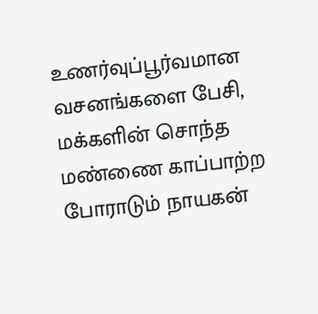உணர்வுப்பூர்வமான வசனங்களை பேசி, மக்களின் சொந்த மண்ணை காப்பாற்ற போராடும் நாயகன்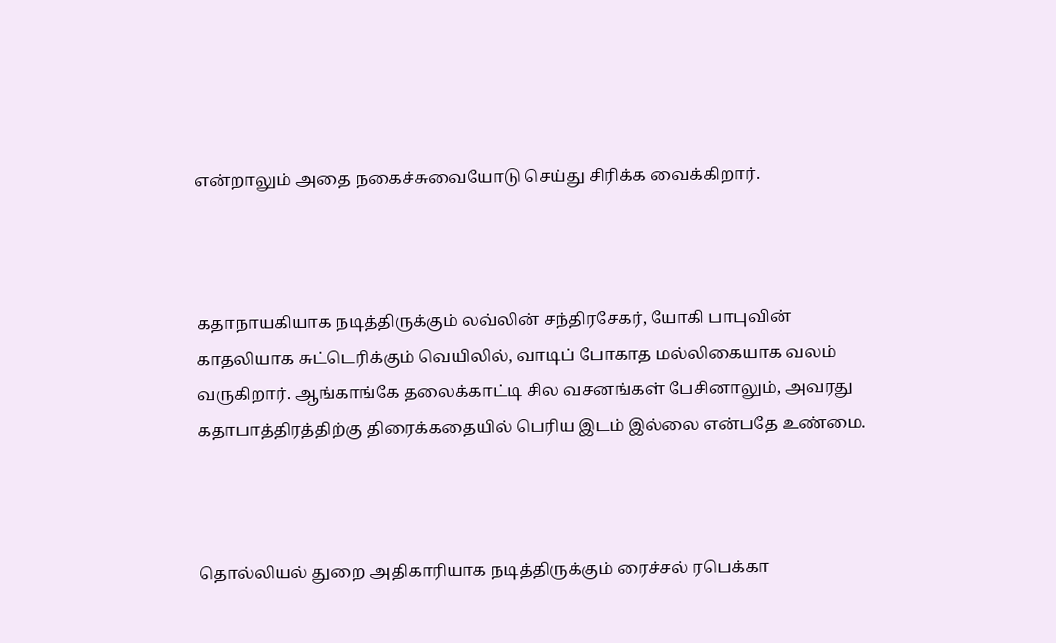என்றாலும் அதை நகைச்சுவையோடு செய்து சிரிக்க வைக்கிறார்.



கதாநாயகியாக நடித்திருக்கும் லவ்லின் சந்திரசேகர், யோகி பாபுவின் காதலியாக சுட்டெரிக்கும் வெயிலில், வாடிப் போகாத மல்லிகையாக வலம் வருகிறார். ஆங்காங்கே தலைக்காட்டி சில வசனங்கள் பேசினாலும், அவரது கதாபாத்திரத்திற்கு திரைக்கதையில் பெரிய இடம் இல்லை என்பதே உண்மை.



தொல்லியல் துறை அதிகாரியாக நடித்திருக்கும் ரைச்சல் ரபெக்கா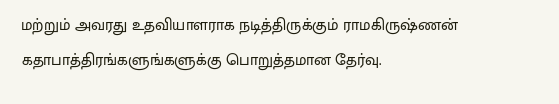மற்றும் அவரது உதவியாளராக நடித்திருக்கும் ராமகிருஷ்ணன் கதாபாத்திரங்களுங்களுக்கு பொறுத்தமான தேர்வு.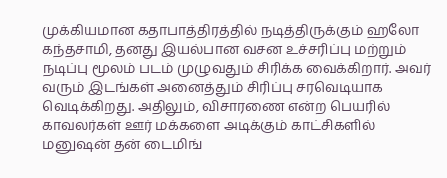முக்கியமான கதாபாத்திரத்தில் நடித்திருக்கும் ஹலோ கந்தசாமி, தனது இயல்பான வசன உச்சரிப்பு மற்றும் நடிப்பு மூலம் படம் முழுவதும் சிரிக்க வைக்கிறார். அவர் வரும் இடங்கள் அனைத்தும் சிரிப்பு சரவெடியாக வெடிக்கிறது. அதிலும், விசாரணை என்ற பெயரில் காவலர்கள் ஊர் மக்களை அடிக்கும் காட்சிகளில் மனுஷன் தன் டைமிங்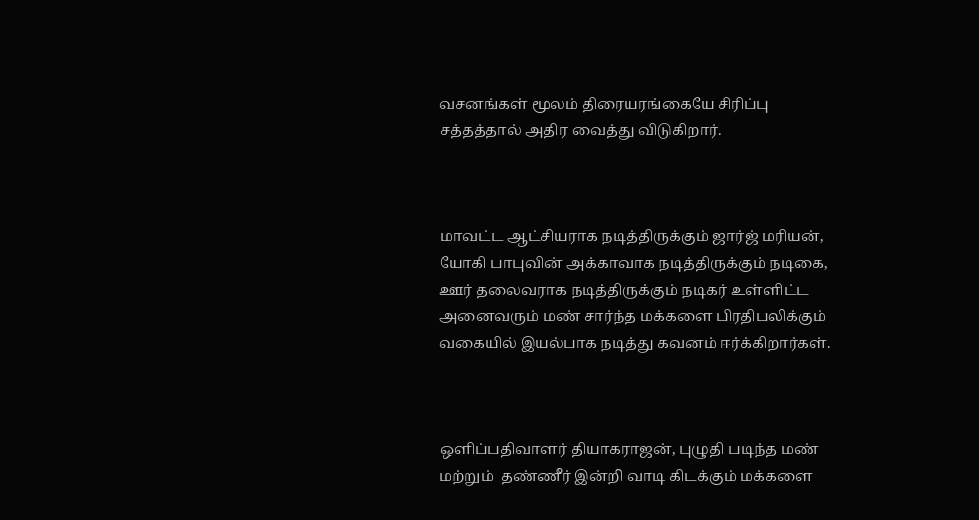வசனங்கள் மூலம் திரையரங்கையே சிரிப்பு சத்தத்தால் அதிர வைத்து விடுகிறார்.



மாவட்ட ஆட்சியராக நடித்திருக்கும் ஜார்ஜ் மரியன், யோகி பாபுவின் அக்காவாக நடித்திருக்கும் நடிகை, ஊர் தலைவராக நடித்திருக்கும் நடிகர் உள்ளிட்ட அனைவரும் மண் சார்ந்த மக்களை பிரதிபலிக்கும் வகையில் இயல்பாக நடித்து கவனம் ஈர்க்கிறார்கள்.



ஒளிப்பதிவாளர் தியாகராஜன், புழுதி படிந்த மண் மற்றும்  தண்ணீர் இன்றி வாடி கிடக்கும் மக்களை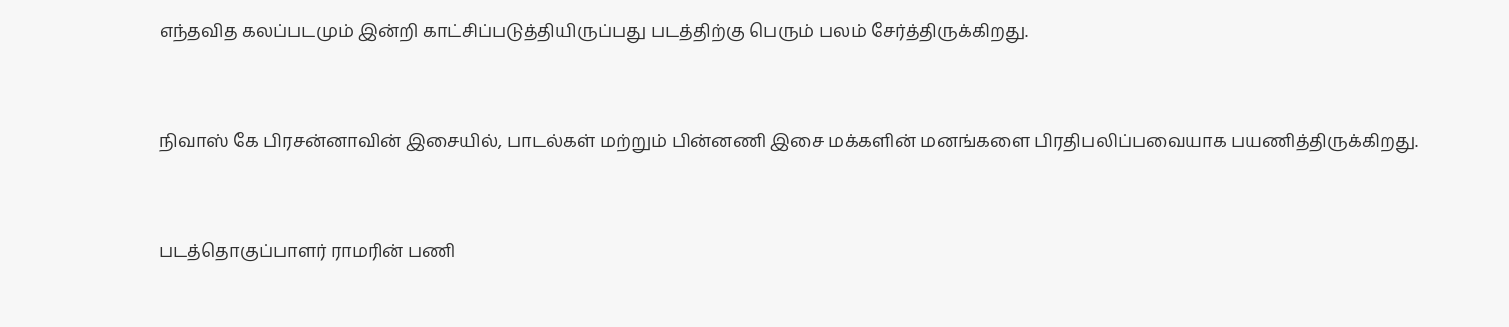எந்தவித கலப்படமும் இன்றி காட்சிப்படுத்தியிருப்பது படத்திற்கு பெரும் பலம் சேர்த்திருக்கிறது.



நிவாஸ் கே பிரசன்னாவின் இசையில், பாடல்கள் மற்றும் பின்னணி இசை மக்களின் மனங்களை பிரதிபலிப்பவையாக பயணித்திருக்கிறது.



படத்தொகுப்பாளர் ராமரின் பணி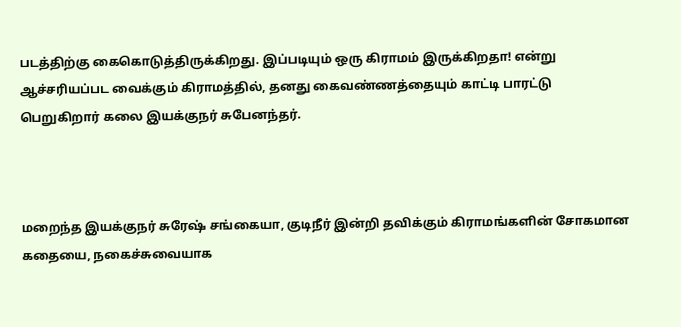படத்திற்கு கைகொடுத்திருக்கிறது. இப்படியும் ஒரு கிராமம் இருக்கிறதா! என்று ஆச்சரியப்பட வைக்கும் கிராமத்தில், தனது கைவண்ணத்தையும் காட்டி பாரட்டு பெறுகிறார் கலை இயக்குநர் சுபேனந்தர்.



மறைந்த இயக்குநர் சுரேஷ் சங்கையா, குடிநீர் இன்றி தவிக்கும் கிராமங்களின் சோகமான கதையை, நகைச்சுவையாக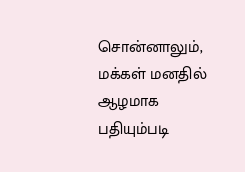சொன்னாலும், மக்கள் மனதில் ஆழமாக பதியும்படி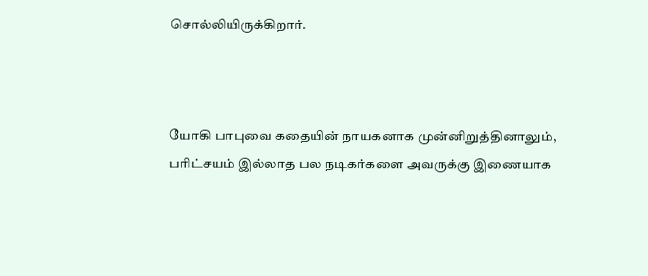சொல்லியிருக்கிறார்.



யோகி பாபுவை கதையின் நாயகனாக முன்னிறுத்தினாலும், பரிட்சயம் இல்லாத பல நடிகர்களை அவருக்கு இணையாக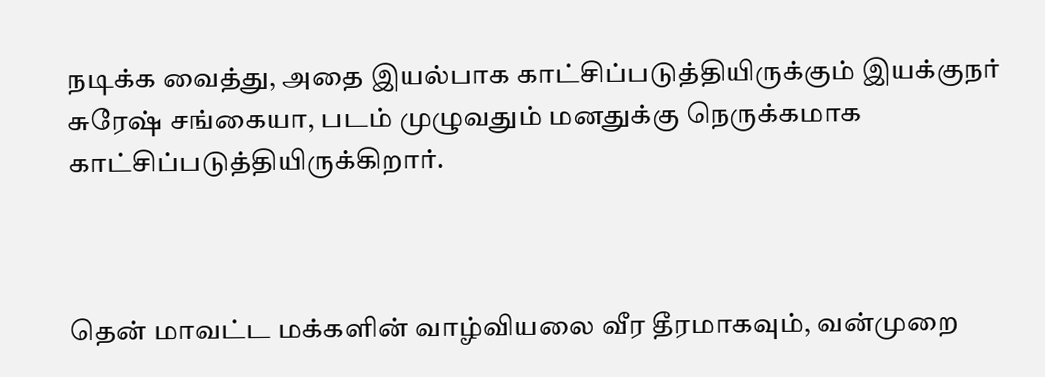நடிக்க வைத்து, அதை இயல்பாக காட்சிப்படுத்தியிருக்கும் இயக்குநர் சுரேஷ் சங்கையா, படம் முழுவதும் மனதுக்கு நெருக்கமாக காட்சிப்படுத்தியிருக்கிறார்.



தென் மாவட்ட மக்களின் வாழ்வியலை வீர தீரமாகவும், வன்முறை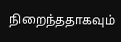நிறைந்ததாகவும்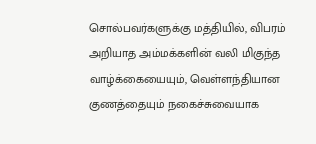சொல்பவர்களுக்கு மத்தியில், விபரம் அறியாத அம்மக்களின் வலி மிகுந்த வாழ்க்கையையும், வெள்ளந்தியான குணத்தையும் நகைச்சுவையாக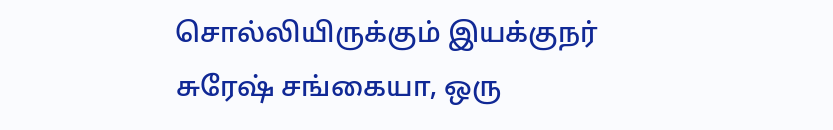சொல்லியிருக்கும் இயக்குநர் சுரேஷ் சங்கையா, ஒரு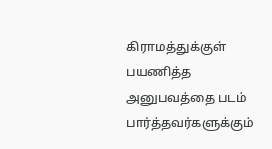கிராமத்துக்குள் பயணித்த அனுபவத்தை படம் பார்த்தவர்களுக்கும்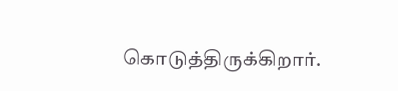கொடுத்திருக்கிறார்.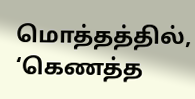மொத்தத்தில், ‘கெணத்த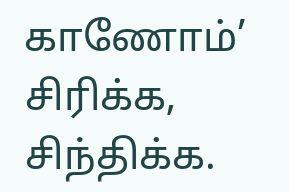காணோம்’ சிரிக்க, சிந்திக்க.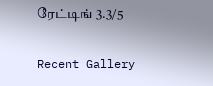ரேட்டிங் 3.3/5

Recent Gallery